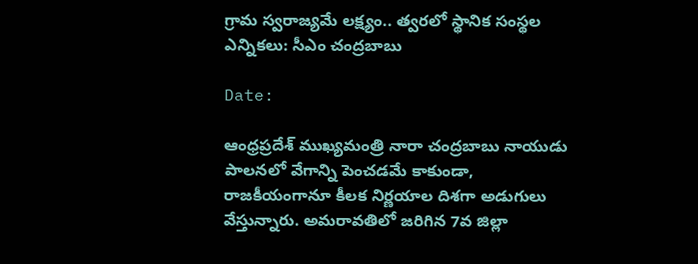గ్రామ స్వరాజ్యమే లక్ష్యం.. త్వరలో స్థానిక సంస్థల ఎన్నికలు: సీఎం చంద్రబాబు

Date:

ఆంధ్రప్రదేశ్ ముఖ్యమంత్రి నారా చంద్రబాబు నాయుడు పాలనలో వేగాన్ని పెంచడమే కాకుండా, రాజకీయంగానూ కీలక నిర్ణయాల దిశగా అడుగులు వేస్తున్నారు. అమరావతిలో జరిగిన 7వ జిల్లా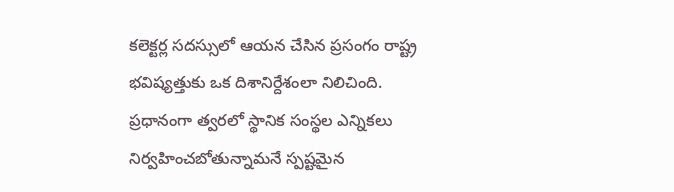కలెక్టర్ల సదస్సులో ఆయన చేసిన ప్రసంగం రాష్ట్ర భవిష్యత్తుకు ఒక దిశానిర్దేశంలా నిలిచింది. ప్రధానంగా త్వరలో స్థానిక సంస్థల ఎన్నికలు నిర్వహించబోతున్నామనే స్పష్టమైన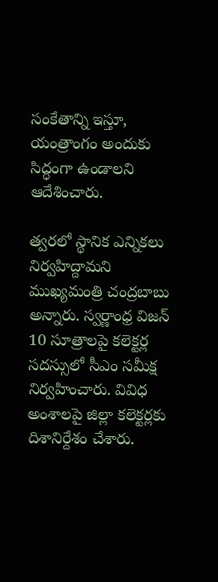సంకేతాన్ని ఇస్తూ, యంత్రాంగం అందుకు సిద్ధంగా ఉండాలని ఆదేశించారు.

త్వరలో స్థానిక ఎన్నికలు నిర్వహిద్దామని ముఖ్యమంత్రి చంద్రబాబు అన్నారు. స్వర్ణాంధ్ర విజన్ 10 సూత్రాలపై కలెక్టర్ల సదస్సులో సీఎం సమీక్ష నిర్వహించారు. వివిధ అంశాలపై జిల్లా కలెక్టర్లకు దిశానిర్దేశం చేశారు.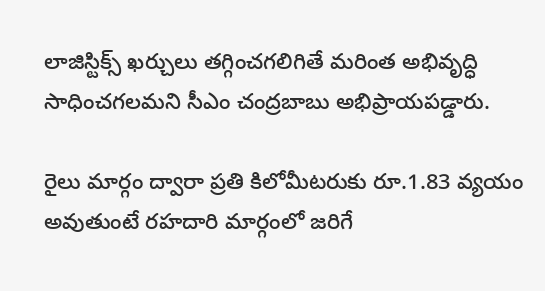లాజిస్టిక్స్ ఖర్చులు తగ్గించగలిగితే మరింత అభివృద్ధి సాధించగలమని సీఎం చంద్రబాబు అభిప్రాయపడ్డారు.

రైలు మార్గం ద్వారా ప్రతి కిలోమీటరుకు రూ.1.83 వ్యయం అవుతుంటే రహదారి మార్గంలో జరిగే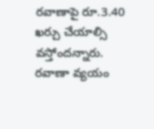రవాణాపై రూ.3.40 ఖర్చు చేయాల్సి వస్తోందన్నారు. రవాణా వ్యయం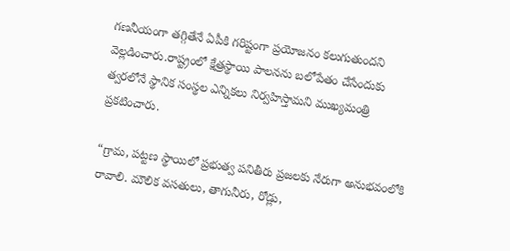గణనీయంగా తగ్గితేనే ఏపీకి గరిష్టంగా ప్రయోజనం కలుగుతుందని వెల్లడించారు.రాష్ట్రంలో క్షేత్రస్థాయి పాలనను బలోపేతం చేసేందుకు త్వరలోనే స్థానిక సంస్థల ఎన్నికలు నిర్వహిస్తామని ముఖ్యమంత్రి ప్రకటించారు.

“గ్రామ, పట్టణ స్థాయిలో ప్రభుత్వ పనితీరు ప్రజలకు నేరుగా అనుభవంలోకి రావాలి. మౌలిక వసతులు, తాగునీరు, రోడ్లు,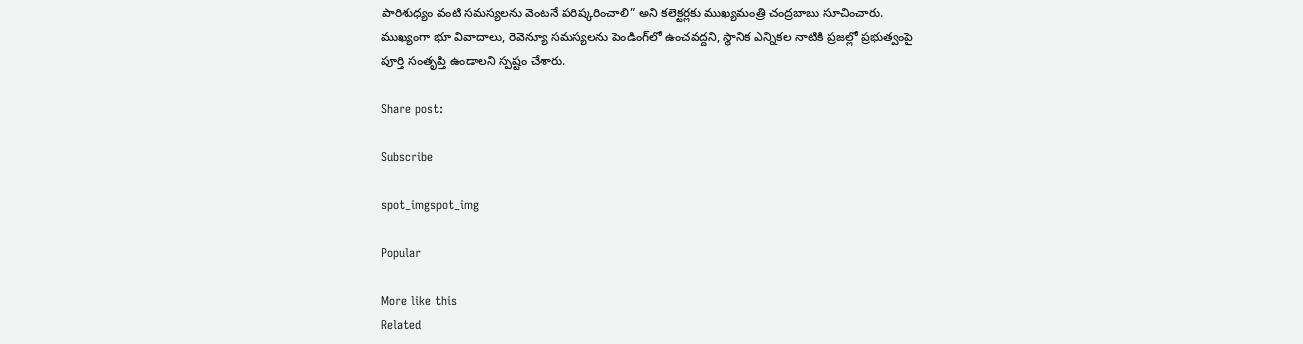పారిశుధ్యం వంటి సమస్యలను వెంటనే పరిష్కరించాలి” అని కలెక్టర్లకు ముఖ్యమంత్రి చంద్రబాబు సూచించారు. ముఖ్యంగా భూ వివాదాలు, రెవెన్యూ సమస్యలను పెండింగ్‌లో ఉంచవద్దని, స్థానిక ఎన్నికల నాటికి ప్రజల్లో ప్రభుత్వంపై పూర్తి సంతృప్తి ఉండాలని స్పష్టం చేశారు.

Share post:

Subscribe

spot_imgspot_img

Popular

More like this
Related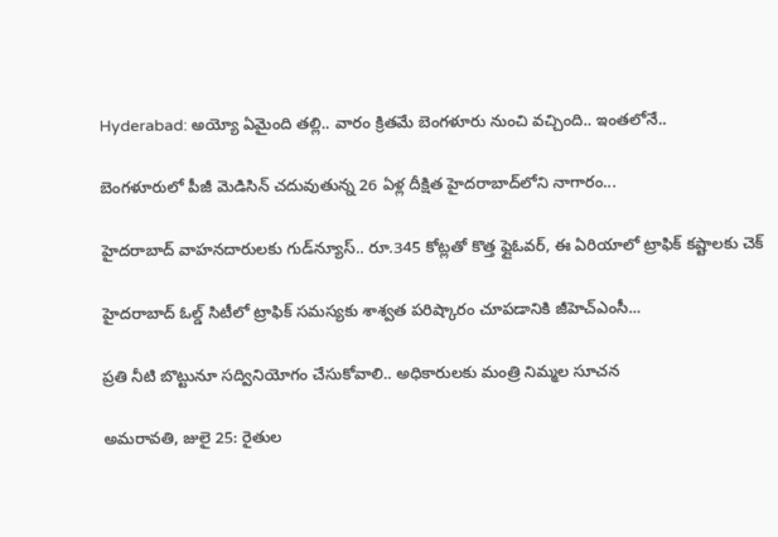Hyderabad: అయ్యో ఏమైంది తల్లి.. వారం క్రితమే బెంగళూరు నుంచి వచ్చింది.. ఇంతలోనే..

బెంగళూరులో పీజీ మెడిసిన్ చదువుతున్న 26 ఏళ్ల దీక్షిత హైదరాబాద్‌లోని నాగారం...

హైదరాబాద్ వాహనదారులకు గుడ్‌న్యూస్.. రూ.345 కోట్లతో కొత్త ఫ్లైఓవర్, ఈ ఏరియాలో ట్రాఫిక్ కష్టాలకు చెక్

హైదరాబాద్ ఓల్డ్ సిటీలో ట్రాఫిక్ సమస్యకు శాశ్వత పరిష్కారం చూపడానికి జీహెచ్‌ఎంసీ...

ప్రతి నీటి బొట్టునూ స‌ద్వినియోగం చేసుకోవాలి.. అధికారులకు మంత్రి నిమ్మల సూచన

అమరావతి, జులై 25: రైతుల‌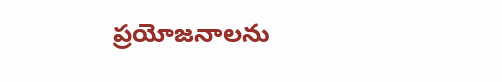ప్రయోజనాలను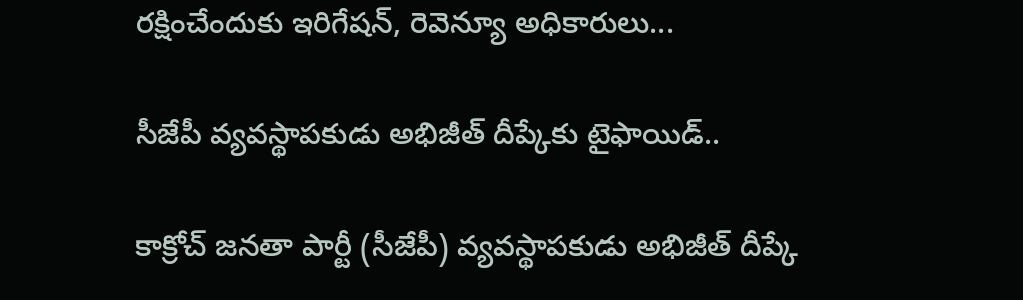ర‌క్షించేందుకు ఇరిగేష‌న్, రెవెన్యూ అధికారులు...

సీజేపీ వ్యవస్థాపకుడు అభిజీత్ దీప్కేకు టైఫాయిడ్..

కాక్రోచ్ జనతా పార్టీ (సీజేపీ) వ్యవస్థాపకుడు అభిజీత్ దీప్కే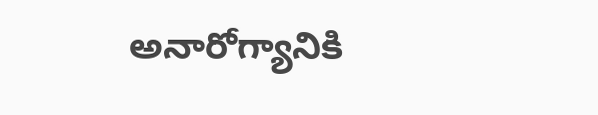అనారోగ్యానికి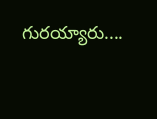గురయ్యారు....